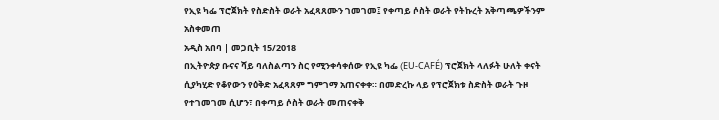የኢዩ ካፌ ፕሮጀክት የስድስት ወራት አፈጻጸሙን ገመገመ፤ የቀጣይ ሶስት ወራት የትኩረት አቅጣጫዎችንም አስቀመጠ
አዲስ አበባ | መጋቢት 15/2018
በኢትዮጵያ ቡናና ሻይ ባለስልጣን ስር የሚንቀሳቀሰው የኢዩ ካፌ (EU-CAFÉ) ፕሮጀክት ላለፉት ሁለት ቀናት ሲያካሂድ የቆየውን የዕቅድ አፈጻጸም ግምገማ አጠናቀቀ። በመድረኩ ላይ የፕሮጀክቱ ስድስት ወራት ጉዞ የተገመገመ ሲሆን፣ በቀጣይ ሶስት ወራት መጠናቀቅ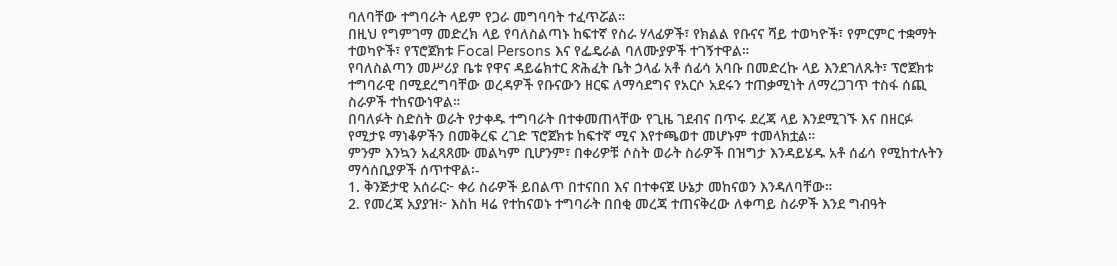ባለባቸው ተግባራት ላይም የጋራ መግባባት ተፈጥሯል።
በዚህ የግምገማ መድረክ ላይ የባለስልጣኑ ከፍተኛ የስራ ሃላፊዎች፣ የክልል የቡናና ሻይ ተወካዮች፣ የምርምር ተቋማት ተወካዮች፣ የፕሮጀክቱ Focal Persons እና የፌዴራል ባለሙያዎች ተገኝተዋል።
የባለስልጣን መሥሪያ ቤቱ የዋና ዳይሬክተር ጽሕፈት ቤት ኃላፊ አቶ ሰፊሳ አባቡ በመድረኩ ላይ እንደገለጹት፣ ፕሮጀክቱ ተግባራዊ በሚደረግባቸው ወረዳዎች የቡናውን ዘርፍ ለማሳደግና የአርሶ አደሩን ተጠቃሚነት ለማረጋገጥ ተስፋ ሰጪ ስራዎች ተከናውነዋል።
በባለፉት ስድስት ወራት የታቀዱ ተግባራት በተቀመጠላቸው የጊዜ ገደብና በጥሩ ደረጃ ላይ እንደሚገኙ እና በዘርፉ የሚታዩ ማነቆዎችን በመቅረፍ ረገድ ፕሮጀክቱ ከፍተኛ ሚና እየተጫወተ መሆኑም ተመላክቷል።
ምንም እንኳን አፈጻጸሙ መልካም ቢሆንም፣ በቀሪዎቹ ሶስት ወራት ስራዎች በዝግታ እንዳይሄዱ አቶ ሰፊሳ የሚከተሉትን ማሳሰቢያዎች ሰጥተዋል፡-
1. ቅንጅታዊ አሰራር፦ ቀሪ ስራዎች ይበልጥ በተናበበ እና በተቀናጀ ሁኔታ መከናወን እንዳለባቸው።
2. የመረጃ አያያዝ፦ እስከ ዛሬ የተከናወኑ ተግባራት በበቂ መረጃ ተጠናቅረው ለቀጣይ ስራዎች እንደ ግብዓት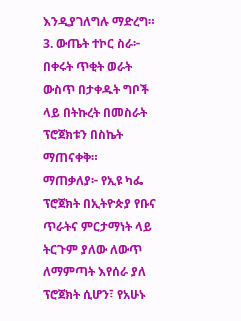እንዲያገለግሉ ማድረግ።
3. ውጤት ተኮር ስራ፦ በቀሩት ጥቂት ወራት ውስጥ በታቀዱት ግቦች ላይ በትኩረት በመስራት ፕሮጀክቱን በስኬት ማጠናቀቅ።
ማጠቃለያ፦ የኢዩ ካፌ ፕሮጀክት በኢትዮጵያ የቡና ጥራትና ምርታማነት ላይ ትርጉም ያለው ለውጥ ለማምጣት እየሰራ ያለ ፕሮጀክት ሲሆን፣ የአሁኑ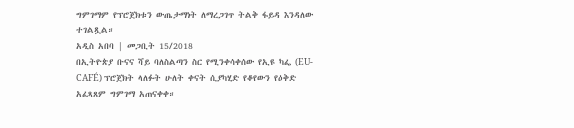ግምገማም የፕሮጀክቱን ውጤታማነት ለማረጋገጥ ትልቅ ፋይዳ እንዳለው ተገልጿል።
አዲስ አበባ | መጋቢት 15/2018
በኢትዮጵያ ቡናና ሻይ ባለስልጣን ስር የሚንቀሳቀሰው የኢዩ ካፌ (EU-CAFÉ) ፕሮጀክት ላለፉት ሁለት ቀናት ሲያካሂድ የቆየውን የዕቅድ አፈጻጸም ግምገማ አጠናቀቀ።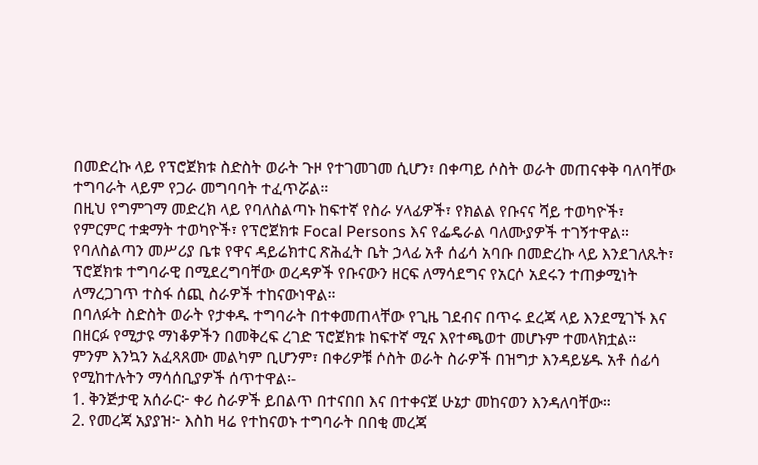በመድረኩ ላይ የፕሮጀክቱ ስድስት ወራት ጉዞ የተገመገመ ሲሆን፣ በቀጣይ ሶስት ወራት መጠናቀቅ ባለባቸው ተግባራት ላይም የጋራ መግባባት ተፈጥሯል።
በዚህ የግምገማ መድረክ ላይ የባለስልጣኑ ከፍተኛ የስራ ሃላፊዎች፣ የክልል የቡናና ሻይ ተወካዮች፣ የምርምር ተቋማት ተወካዮች፣ የፕሮጀክቱ Focal Persons እና የፌዴራል ባለሙያዎች ተገኝተዋል።
የባለስልጣን መሥሪያ ቤቱ የዋና ዳይሬክተር ጽሕፈት ቤት ኃላፊ አቶ ሰፊሳ አባቡ በመድረኩ ላይ እንደገለጹት፣ ፕሮጀክቱ ተግባራዊ በሚደረግባቸው ወረዳዎች የቡናውን ዘርፍ ለማሳደግና የአርሶ አደሩን ተጠቃሚነት ለማረጋገጥ ተስፋ ሰጪ ስራዎች ተከናውነዋል።
በባለፉት ስድስት ወራት የታቀዱ ተግባራት በተቀመጠላቸው የጊዜ ገደብና በጥሩ ደረጃ ላይ እንደሚገኙ እና በዘርፉ የሚታዩ ማነቆዎችን በመቅረፍ ረገድ ፕሮጀክቱ ከፍተኛ ሚና እየተጫወተ መሆኑም ተመላክቷል።
ምንም እንኳን አፈጻጸሙ መልካም ቢሆንም፣ በቀሪዎቹ ሶስት ወራት ስራዎች በዝግታ እንዳይሄዱ አቶ ሰፊሳ የሚከተሉትን ማሳሰቢያዎች ሰጥተዋል፡-
1. ቅንጅታዊ አሰራር፦ ቀሪ ስራዎች ይበልጥ በተናበበ እና በተቀናጀ ሁኔታ መከናወን እንዳለባቸው።
2. የመረጃ አያያዝ፦ እስከ ዛሬ የተከናወኑ ተግባራት በበቂ መረጃ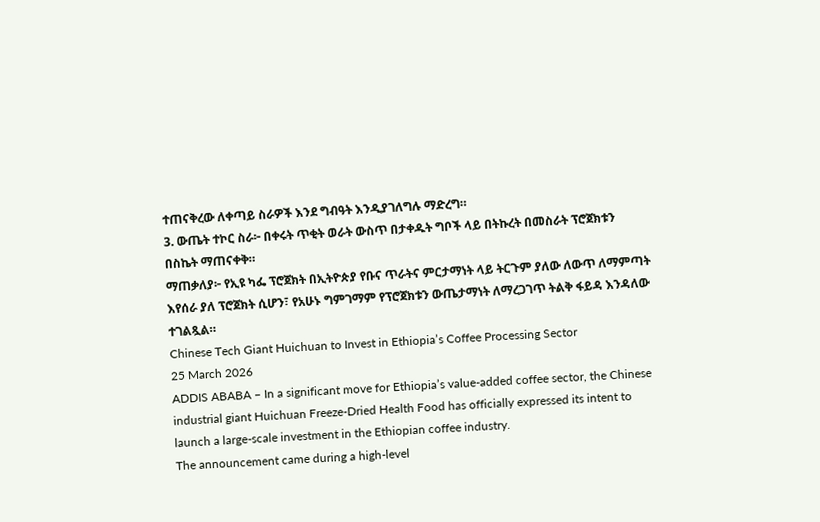ተጠናቅረው ለቀጣይ ስራዎች እንደ ግብዓት እንዲያገለግሉ ማድረግ።
3. ውጤት ተኮር ስራ፦ በቀሩት ጥቂት ወራት ውስጥ በታቀዱት ግቦች ላይ በትኩረት በመስራት ፕሮጀክቱን በስኬት ማጠናቀቅ።
ማጠቃለያ፦ የኢዩ ካፌ ፕሮጀክት በኢትዮጵያ የቡና ጥራትና ምርታማነት ላይ ትርጉም ያለው ለውጥ ለማምጣት እየሰራ ያለ ፕሮጀክት ሲሆን፣ የአሁኑ ግምገማም የፕሮጀክቱን ውጤታማነት ለማረጋገጥ ትልቅ ፋይዳ እንዳለው ተገልጿል።
Chinese Tech Giant Huichuan to Invest in Ethiopia’s Coffee Processing Sector
25 March 2026
ADDIS ABABA – In a significant move for Ethiopia’s value-added coffee sector, the Chinese industrial giant Huichuan Freeze-Dried Health Food has officially expressed its intent to launch a large-scale investment in the Ethiopian coffee industry.
The announcement came during a high-level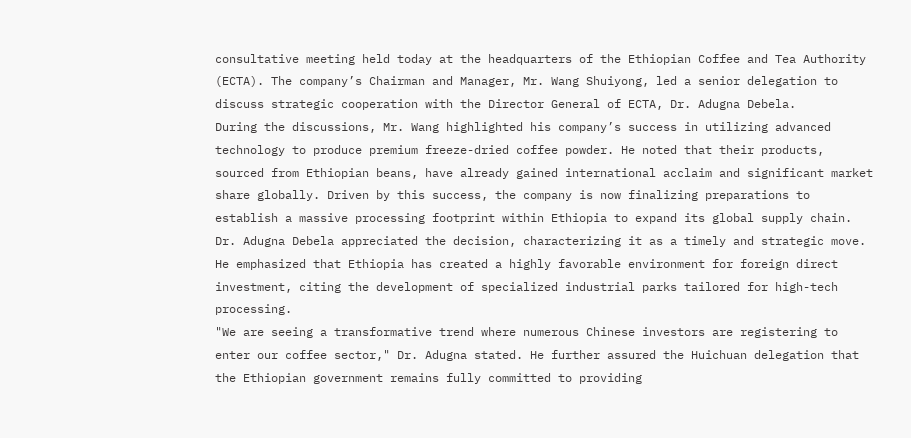consultative meeting held today at the headquarters of the Ethiopian Coffee and Tea Authority (ECTA). The company’s Chairman and Manager, Mr. Wang Shuiyong, led a senior delegation to discuss strategic cooperation with the Director General of ECTA, Dr. Adugna Debela.
During the discussions, Mr. Wang highlighted his company’s success in utilizing advanced technology to produce premium freeze-dried coffee powder. He noted that their products, sourced from Ethiopian beans, have already gained international acclaim and significant market share globally. Driven by this success, the company is now finalizing preparations to establish a massive processing footprint within Ethiopia to expand its global supply chain.
Dr. Adugna Debela appreciated the decision, characterizing it as a timely and strategic move. He emphasized that Ethiopia has created a highly favorable environment for foreign direct investment, citing the development of specialized industrial parks tailored for high-tech processing.
"We are seeing a transformative trend where numerous Chinese investors are registering to enter our coffee sector," Dr. Adugna stated. He further assured the Huichuan delegation that the Ethiopian government remains fully committed to providing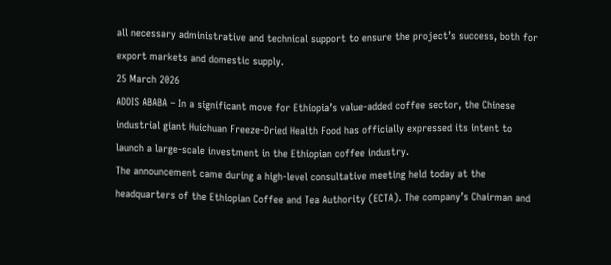all necessary administrative and technical support to ensure the project’s success, both for export markets and domestic supply.
25 March 2026
ADDIS ABABA – In a significant move for Ethiopia’s value-added coffee sector, the Chinese industrial giant Huichuan Freeze-Dried Health Food has officially expressed its intent to launch a large-scale investment in the Ethiopian coffee industry.
The announcement came during a high-level consultative meeting held today at the headquarters of the Ethiopian Coffee and Tea Authority (ECTA). The company’s Chairman and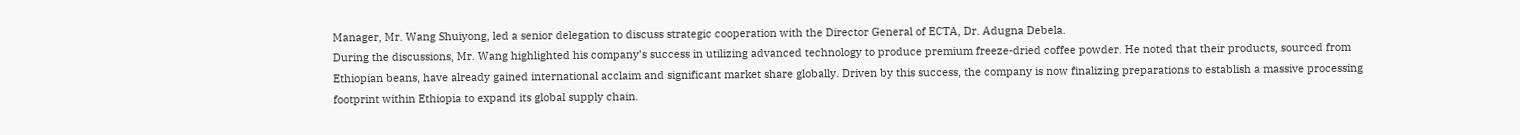Manager, Mr. Wang Shuiyong, led a senior delegation to discuss strategic cooperation with the Director General of ECTA, Dr. Adugna Debela.
During the discussions, Mr. Wang highlighted his company’s success in utilizing advanced technology to produce premium freeze-dried coffee powder. He noted that their products, sourced from Ethiopian beans, have already gained international acclaim and significant market share globally. Driven by this success, the company is now finalizing preparations to establish a massive processing footprint within Ethiopia to expand its global supply chain.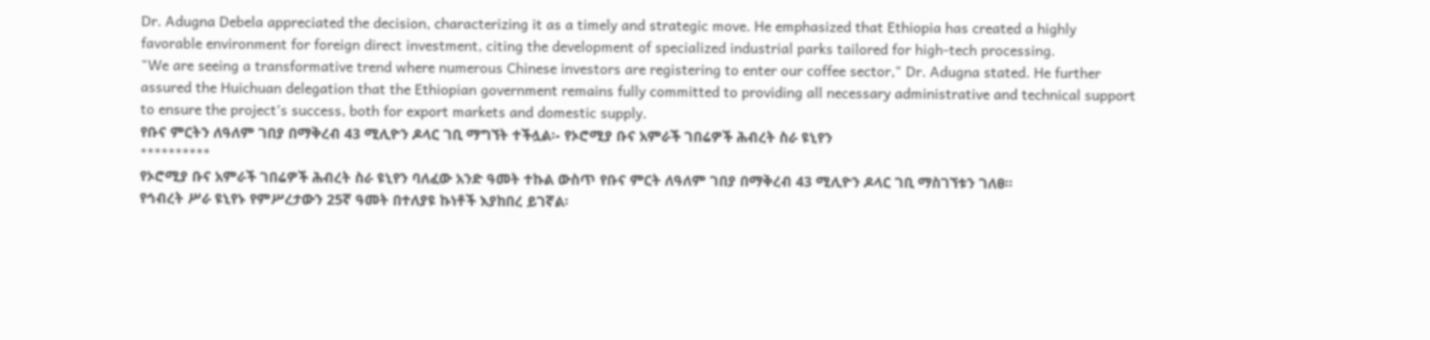Dr. Adugna Debela appreciated the decision, characterizing it as a timely and strategic move. He emphasized that Ethiopia has created a highly favorable environment for foreign direct investment, citing the development of specialized industrial parks tailored for high-tech processing.
"We are seeing a transformative trend where numerous Chinese investors are registering to enter our coffee sector," Dr. Adugna stated. He further assured the Huichuan delegation that the Ethiopian government remains fully committed to providing all necessary administrative and technical support to ensure the project’s success, both for export markets and domestic supply.
የቡና ምርትን ለዓለም ገበያ በማቅረብ 43 ሚሊዮን ዶላር ገቢ ማግኘት ተችሏል፡- የኦሮሚያ ቡና አምራች ገበሬዎች ሕብረት ስራ ዩኒየን
**********
የኦሮሚያ ቡና አምራች ገበሬዎች ሕብረት ስራ ዩኒየን ባለፈው አንድ ዓመት ተኩል ውስጥ የቡና ምርት ለዓለም ገበያ በማቅረብ 43 ሚሊዮን ዶላር ገቢ ማስገኘቱን ገለፀ፡፡
የኅብረት ሥራ ዩኒየኑ የምሥረታውን 25ኛ ዓመት በተለያዩ ኩነቶች እያከበረ ይገኛል፡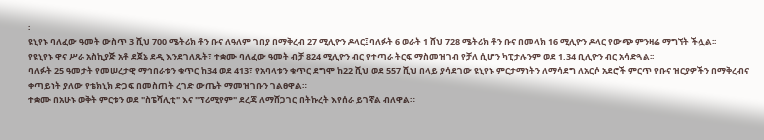፡
ዩኒየኑ ባለፈው ዓመት ውስጥ 3 ሺህ 700 ሜትሪክ ቶን ቡና ለዓለም ገበያ በማቅረብ 27 ሚሊዮን ዶላር፤ባለፉት 6 ወራት 1 ሸህ 728 ሜትሪክ ቶን ቡና በመላክ 16 ሚሊዮን ዶላር የውጭ ምንዛሬ ማግኘት ችሏል፡፡
የዩኒየኑ ዋና ሥራ አስኪያጅ አቶ ደጀኔ ደዲ እንደገለጹት፣ ተቋሙ ባለፈው ዓመት ብቻ 824 ሚሊዮን ብር የተጣራ ትርፍ ማስመዝገብ የቻለ ሲሆን ካፒታሉንም ወደ 1.34 ቢሊዮን ብር አሳድጓል፡፡
ባለፉት 25 ዓመታት የመሠረታዊ ማኅበራቱን ቁጥር ከ34 ወደ 413፣ የአባላቱን ቁጥር ደግሞ ከ22 ሺህ ወደ 557 ሺህ በላይ ያሳደገው ዩኒየኑ ምርታማነትን ለማሳደግ ለአርሶ አደሮች ምርጥ የቡና ዝርያዎችን በማቅረብና ቀጣይነት ያለው የቴክኒክ ድጋፍ በመስጠት ረገድ ውጤት ማመዝገቡን ገልፀዋል።
ተቋሙ በአሁኑ ወቅት ምርቱን ወደ "ስፔሻሊቲ" እና "ፕሪሚየም" ደረጃ ለማሸጋገር በትኩረት እየሰራ ይገኛል ብለዋል።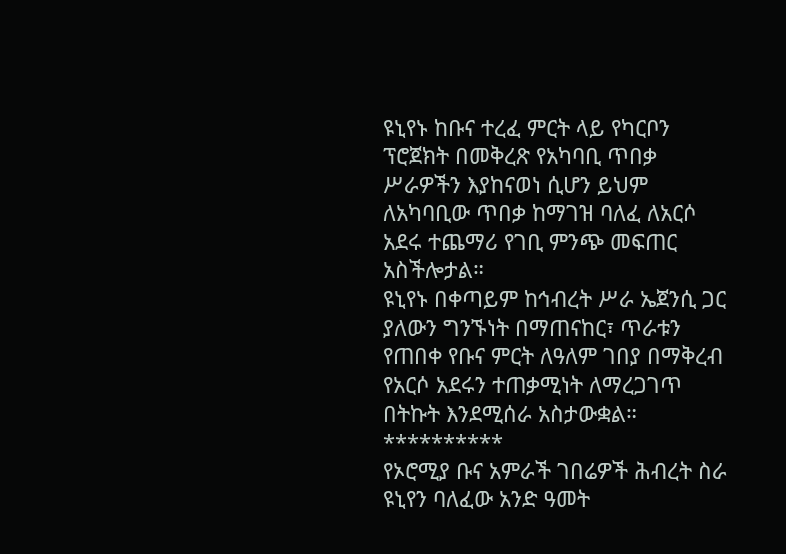ዩኒየኑ ከቡና ተረፈ ምርት ላይ የካርቦን ፕሮጀክት በመቅረጽ የአካባቢ ጥበቃ ሥራዎችን እያከናወነ ሲሆን ይህም ለአካባቢው ጥበቃ ከማገዝ ባለፈ ለአርሶ አደሩ ተጨማሪ የገቢ ምንጭ መፍጠር አስችሎታል።
ዩኒየኑ በቀጣይም ከኅብረት ሥራ ኤጀንሲ ጋር ያለውን ግንኙነት በማጠናከር፣ ጥራቱን የጠበቀ የቡና ምርት ለዓለም ገበያ በማቅረብ የአርሶ አደሩን ተጠቃሚነት ለማረጋገጥ በትኩት እንደሚሰራ አስታውቋል።
**********
የኦሮሚያ ቡና አምራች ገበሬዎች ሕብረት ስራ ዩኒየን ባለፈው አንድ ዓመት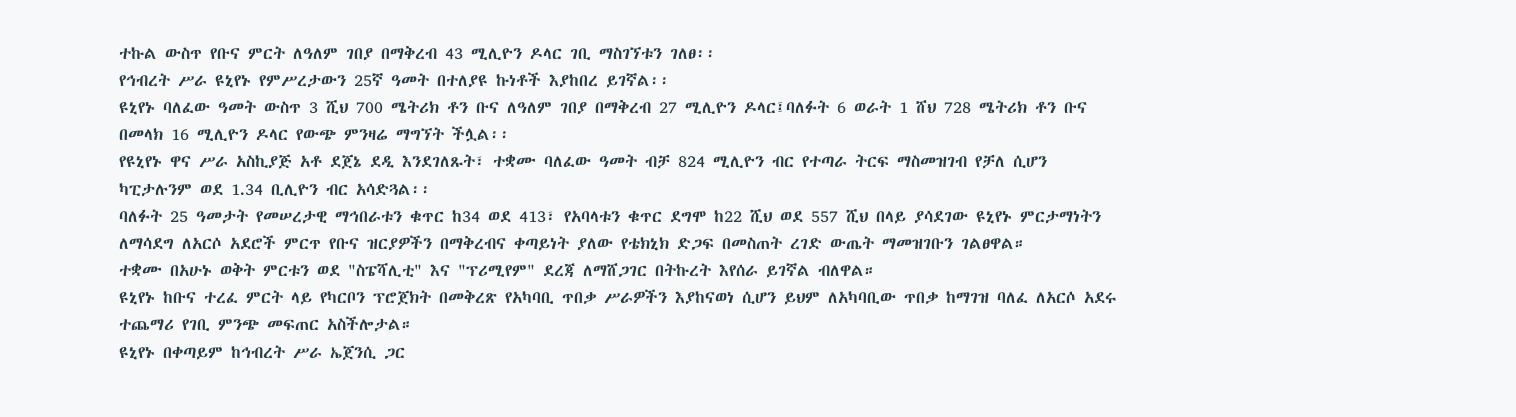ተኩል ውስጥ የቡና ምርት ለዓለም ገበያ በማቅረብ 43 ሚሊዮን ዶላር ገቢ ማስገኘቱን ገለፀ፡፡
የኅብረት ሥራ ዩኒየኑ የምሥረታውን 25ኛ ዓመት በተለያዩ ኩነቶች እያከበረ ይገኛል፡፡
ዩኒየኑ ባለፈው ዓመት ውስጥ 3 ሺህ 700 ሜትሪክ ቶን ቡና ለዓለም ገበያ በማቅረብ 27 ሚሊዮን ዶላር፤ባለፉት 6 ወራት 1 ሸህ 728 ሜትሪክ ቶን ቡና በመላክ 16 ሚሊዮን ዶላር የውጭ ምንዛሬ ማግኘት ችሏል፡፡
የዩኒየኑ ዋና ሥራ አስኪያጅ አቶ ደጀኔ ደዲ እንደገለጹት፣ ተቋሙ ባለፈው ዓመት ብቻ 824 ሚሊዮን ብር የተጣራ ትርፍ ማስመዝገብ የቻለ ሲሆን ካፒታሉንም ወደ 1.34 ቢሊዮን ብር አሳድጓል፡፡
ባለፉት 25 ዓመታት የመሠረታዊ ማኅበራቱን ቁጥር ከ34 ወደ 413፣ የአባላቱን ቁጥር ደግሞ ከ22 ሺህ ወደ 557 ሺህ በላይ ያሳደገው ዩኒየኑ ምርታማነትን ለማሳደግ ለአርሶ አደሮች ምርጥ የቡና ዝርያዎችን በማቅረብና ቀጣይነት ያለው የቴክኒክ ድጋፍ በመስጠት ረገድ ውጤት ማመዝገቡን ገልፀዋል።
ተቋሙ በአሁኑ ወቅት ምርቱን ወደ "ስፔሻሊቲ" እና "ፕሪሚየም" ደረጃ ለማሸጋገር በትኩረት እየሰራ ይገኛል ብለዋል።
ዩኒየኑ ከቡና ተረፈ ምርት ላይ የካርቦን ፕሮጀክት በመቅረጽ የአካባቢ ጥበቃ ሥራዎችን እያከናወነ ሲሆን ይህም ለአካባቢው ጥበቃ ከማገዝ ባለፈ ለአርሶ አደሩ ተጨማሪ የገቢ ምንጭ መፍጠር አስችሎታል።
ዩኒየኑ በቀጣይም ከኅብረት ሥራ ኤጀንሲ ጋር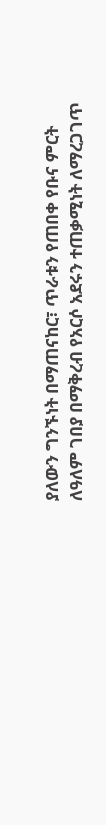ያለውን ግንኙነት በማጠናከር፣ ጥራቱን የጠበቀ የቡና ምርት ለዓለም ገበያ በማቅረብ የአርሶ አደሩን ተጠቃሚነት ለማረጋገጥ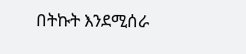በትኩት እንደሚሰራ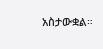አስታውቋል።